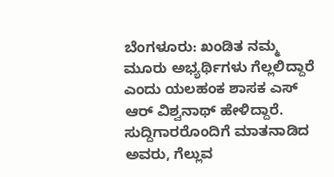ಬೆಂಗಳೂರು: ಖಂಡಿತ ನಮ್ಮ ಮೂರು ಅಭ್ಯರ್ಥಿಗಳು ಗೆಲ್ಲಲಿದ್ದಾರೆ ಎಂದು ಯಲಹಂಕ ಶಾಸಕ ಎಸ್ ಆರ್ ವಿಶ್ವನಾಥ್ ಹೇಳಿದ್ದಾರೆ. ಸುದ್ದಿಗಾರರೊಂದಿಗೆ ಮಾತನಾಡಿದ ಅವರು, ಗೆಲ್ಲುವ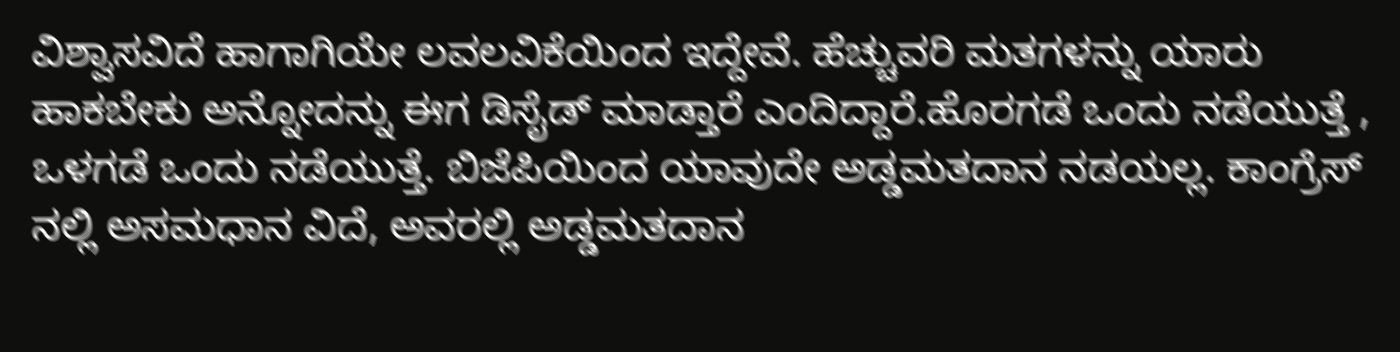ವಿಶ್ವಾಸವಿದೆ ಹಾಗಾಗಿಯೇ ಲವಲವಿಕೆಯಿಂದ ಇದ್ದೇವೆ. ಹೆಚ್ಚುವರಿ ಮತಗಳನ್ನು ಯಾರು ಹಾಕಬೇಕು ಅನ್ನೋದನ್ನು ಈಗ ಡಿಸೈಡ್ ಮಾಡ್ತಾರೆ ಎಂದಿದ್ದಾರೆ.ಹೊರಗಡೆ ಒಂದು ನಡೆಯುತ್ತೆ , ಒಳಗಡೆ ಒಂದು ನಡೆಯುತ್ತೆ. ಬಿಜೆಪಿಯಿಂದ ಯಾವುದೇ ಅಡ್ಡಮತದಾನ ನಡಯಲ್ಲ. ಕಾಂಗ್ರೆಸ್ ನಲ್ಲಿ ಅಸಮಧಾನ ವಿದೆ, ಅವರಲ್ಲಿ ಅಡ್ಡಮತದಾನ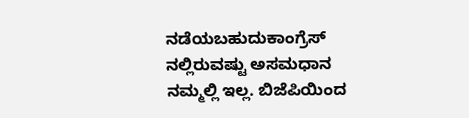ನಡೆಯಬಹುದುಕಾಂಗ್ರೆಸ್ ನಲ್ಲಿರುವಷ್ಟು ಅಸಮಧಾನ ನಮ್ಮಲ್ಲಿ ಇಲ್ಲ. ಬಿಜೆಪಿಯಿಂದ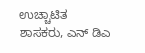ಉಚ್ಚಾಟಿತ ಶಾಸಕರು, ಎನ್ ಡಿಎ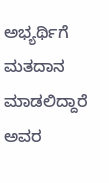ಅಭ್ಯರ್ಥಿಗೆ ಮತದಾನ ಮಾಡಲಿದ್ದಾರೆ ಅವರ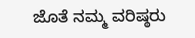ಜೊತೆ ನಮ್ಮ ವರಿಷ್ಠರು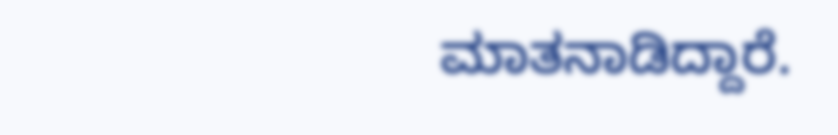ಮಾತನಾಡಿದ್ದಾರೆ.